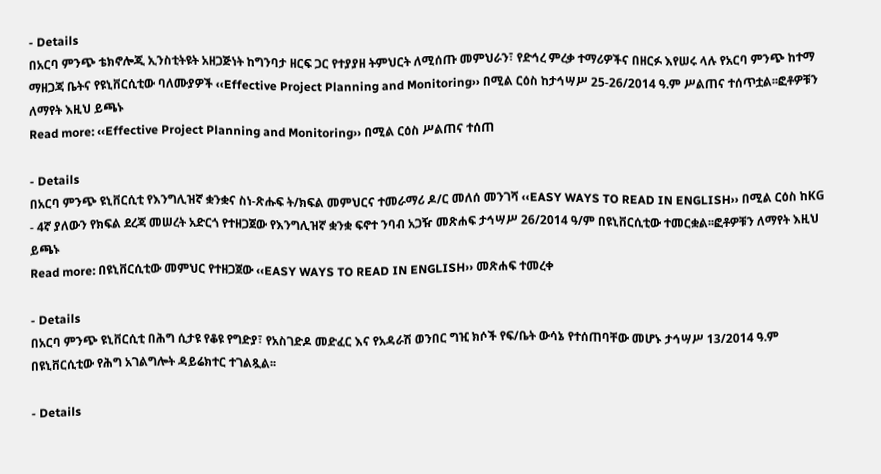- Details
በአርባ ምንጭ ቴክኖሎጂ ኢንስቲትዩት አዘጋጅነት ከግንባታ ዘርፍ ጋር የተያያዘ ትምህርት ለሚሰጡ መምህራን፣ የድኅረ ምረቃ ተማሪዎችና በዘርፉ እየሠሩ ላሉ የአርባ ምንጭ ከተማ ማዘጋጃ ቤትና የዩኒቨርሲቲው ባለሙያዎች ‹‹Effective Project Planning and Monitoring›› በሚል ርዕስ ከታኅሣሥ 25-26/2014 ዓ.ም ሥልጠና ተሰጥቷል፡፡ፎቶዎቹን ለማየት እዚህ ይጫኑ
Read more: ‹‹Effective Project Planning and Monitoring›› በሚል ርዕስ ሥልጠና ተሰጠ

- Details
በአርባ ምንጭ ዩኒቨርሲቲ የእንግሊዝኛ ቋንቋና ስነ-ጽሑፍ ት/ክፍል መምህርና ተመራማሪ ዶ/ር መለሰ መንገሻ ‹‹EASY WAYS TO READ IN ENGLISH›› በሚል ርዕስ ከKG - 4ኛ ያለውን የክፍል ደረጃ መሠረት አድርጎ የተዘጋጀው የእንግሊዝኛ ቋንቋ ፍኖተ ንባብ አጋዥ መጽሐፍ ታኅሣሥ 26/2014 ዓ/ም በዩኒቨርሲቲው ተመርቋል፡፡ፎቶዎቹን ለማየት እዚህ ይጫኑ
Read more: በዩኒቨርሲቲው መምህር የተዘጋጀው ‹‹EASY WAYS TO READ IN ENGLISH›› መጽሐፍ ተመረቀ

- Details
በአርባ ምንጭ ዩኒቨርሲቲ በሕግ ሲታዩ የቆዩ የግድያ፣ የአስገድዶ መድፈር እና የአዳራሽ ወንበር ግዢ ክሶች የፍ/ቤት ውሳኔ የተሰጠባቸው መሆኑ ታኅሣሥ 13/2014 ዓ.ም በዩኒቨርሲቲው የሕግ አገልግሎት ዳይሬክተር ተገልጿል፡፡

- Details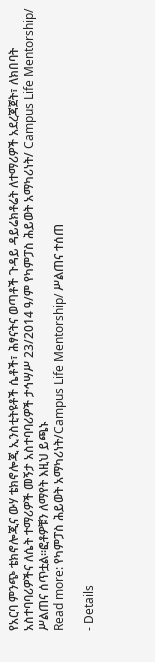የአርባ ምንጭ ቴክኖሎጂና ውሃ ቴክኖሎጂ ኢንስቲትዩቶች ሴቶች፣ ሕፃናትና ወጣቶች ጉዳይ ዳይሬክቶሬት ለተማሪዎች አደረጃጀት፣ ለክበባት አስተባባሪዎችና ለሴት ተማሪዎች መኝታ አስተባባሪዎች ታኅሣሥ 23/2014 ዓ/ም የካምፓስ ሕይወት አማካሪነት/ Campus Life Mentorship/ ሥልጠና ሰጥቷል፡፡ፎቶዎቹን ለማየት እዚህ ይጫኑ
Read more: የካምፓስ ሕይወት አማካሪነት/Campus Life Mentorship/ ሥልጠና ተሰጠ

- Details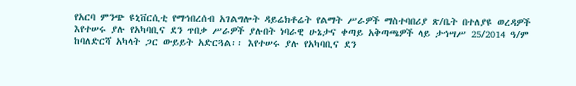የአርባ ምንጭ ዩኒቨርሲቲ የማኅበረሰብ አገልግሎት ዳይሬክቶሬት የልማት ሥራዎች ማስተባበሪያ ጽ/ቤት በተለያዩ ወረዳዎች እየተሠሩ ያሉ የአካባቢና ደን ጥበቃ ሥራዎች ያሉበት ነባራዊ ሁኔታና ቀጣይ አቅጣጫዎች ላይ ታኅሣሥ 25/2014 ዓ/ም ከባለድርሻ አካላት ጋር ውይይት አድርጓል፡፡ እየተሠሩ ያሉ የአካባቢና ደን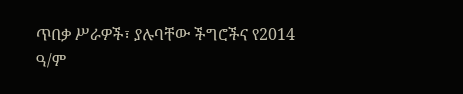ጥበቃ ሥራዎች፣ ያሉባቸው ችግሮችና የ2014 ዓ/ም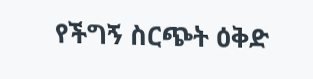የችግኝ ስርጭት ዕቅድ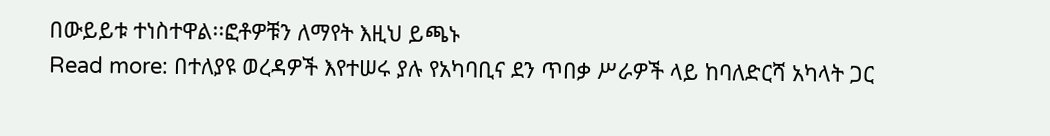በውይይቱ ተነስተዋል፡፡ፎቶዎቹን ለማየት እዚህ ይጫኑ
Read more: በተለያዩ ወረዳዎች እየተሠሩ ያሉ የአካባቢና ደን ጥበቃ ሥራዎች ላይ ከባለድርሻ አካላት ጋር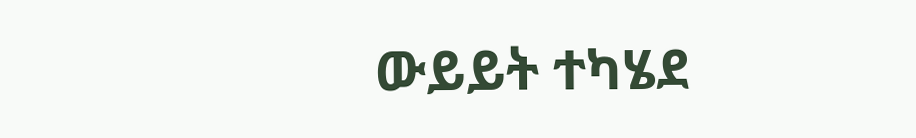ውይይት ተካሄደ